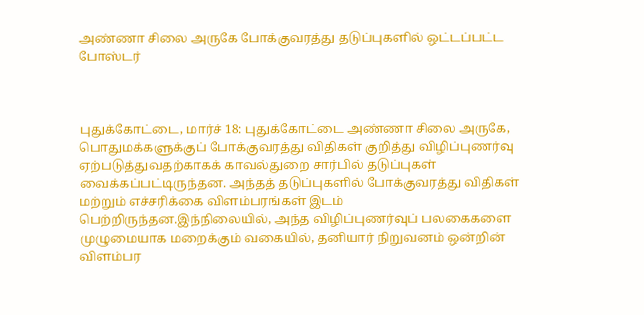அண்ணா சிலை அருகே போக்குவரத்து தடுப்புகளில் ஒட்டப்பட்ட போஸ்டர்



புதுக்கோட்டை, மார்ச் 18: புதுக்கோட்டை அண்ணா சிலை அருகே, பொதுமக்களுக்குப் போக்குவரத்து விதிகள் குறித்து விழிப்புணர்வு ஏற்படுத்துவதற்காகக் காவல்துறை சார்பில் தடுப்புகள் வைக்கப்பட்டிருந்தன. அந்தத் தடுப்புகளில் போக்குவரத்து விதிகள் மற்றும் எச்சரிக்கை விளம்பரங்கள் இடம் பெற்றிருந்தன.இந்நிலையில், அந்த விழிப்புணர்வுப் பலகைகளை முழுமையாக மறைக்கும் வகையில், தனியார் நிறுவனம் ஒன்றின் விளம்பர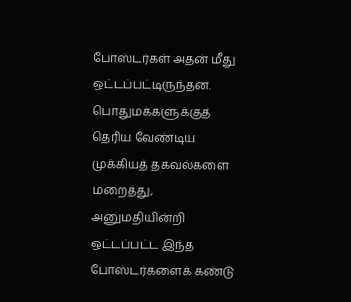போஸ்டர்கள் அதன் மீது ஒட்டப்பட்டிருந்தன. பொதுமக்களுக்குத் தெரிய வேண்டிய முக்கியத் தகவல்களை மறைத்து, அனுமதியின்றி ஒட்டப்பட்ட இந்த போஸ்டர்களைக் கண்டு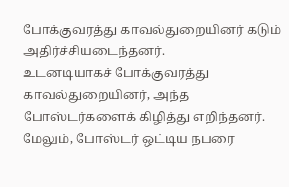போக்குவரத்து காவல்துறையினர் கடும் அதிர்ச்சியடைந்தனர்.
உடனடியாகச் போக்குவரத்து காவல்துறையினர், அந்த போஸ்டர்களைக் கிழித்து எறிந்தனர். மேலும், போஸ்டர் ஒட்டிய நபரை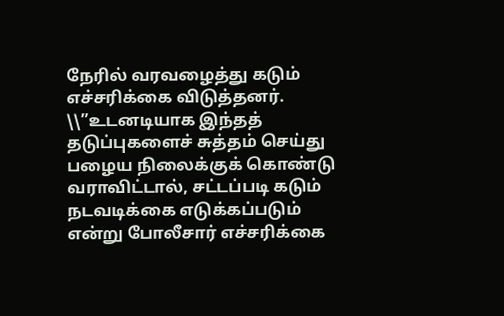நேரில் வரவழைத்து கடும் எச்சரிக்கை விடுத்தனர். \\”உடனடியாக இந்தத் தடுப்புகளைச் சுத்தம் செய்து பழைய நிலைக்குக் கொண்டு வராவிட்டால், சட்டப்படி கடும் நடவடிக்கை எடுக்கப்படும் என்று போலீசார் எச்சரிக்கை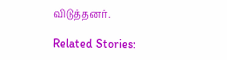விடுத்தனர்.

Related Stories: